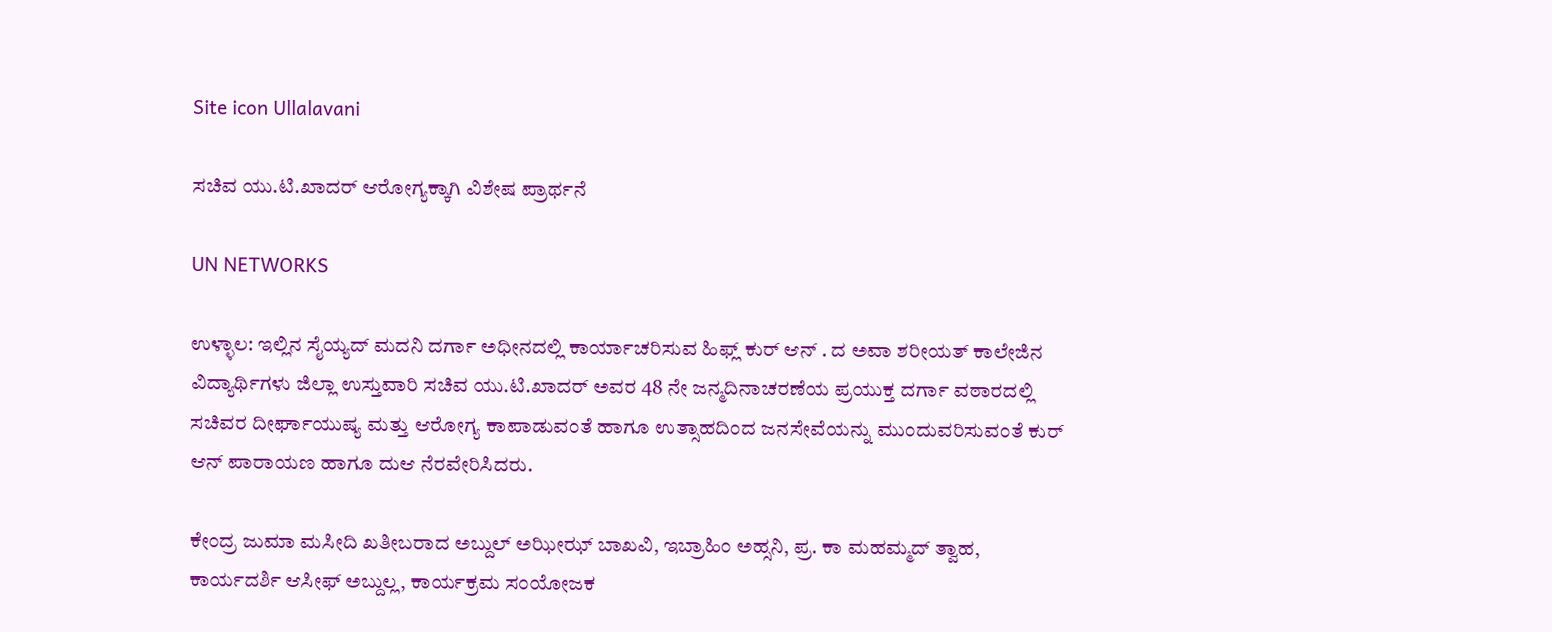Site icon Ullalavani

ಸಚಿವ ಯು.ಟಿ.ಖಾದರ್ ಆರೋಗ್ಯಕ್ಕಾಗಿ ವಿಶೇಷ ಪ್ರಾರ್ಥನೆ

UN NETWORKS

ಉಳ್ಳಾಲ: ಇಲ್ಲಿನ ಸೈಯ್ಯದ್ ಮದನಿ ದರ್ಗಾ ಅಧೀನದಲ್ಲಿ ಕಾರ್ಯಾಚರಿಸುವ ಹಿಫ್ಲ್ ಕುರ್ ಆನ್ . ದ ಅವಾ ಶರೀಯತ್ ಕಾಲೇಜಿನ ವಿದ್ಯಾರ್ಥಿಗಳು ಜಿಲ್ಲಾ ಉಸ್ತುವಾರಿ ಸಚಿವ ಯು.ಟಿ.ಖಾದರ್ ಅವರ 48 ನೇ ಜನ್ಮದಿನಾಚರಣೆಯ ಪ್ರಯುಕ್ತ ದರ್ಗಾ ವಠಾರದಲ್ಲಿ ಸಚಿವರ ದೀರ್ಘಾಯುಷ್ಯ ಮತ್ತು ಆರೋಗ್ಯ ಕಾಪಾಡುವಂತೆ ಹಾಗೂ ಉತ್ಸಾಹದಿಂದ ಜನಸೇವೆಯನ್ನು ಮುಂದುವರಿಸುವಂತೆ ಕುರ್ ಆನ್ ಪಾರಾಯಣ ಹಾಗೂ ದುಆ ನೆರವೇರಿಸಿದರು.

ಕೇಂದ್ರ ಜುಮಾ ಮಸೀದಿ ಖತೀಬರಾದ ಅಬ್ದುಲ್ ಅಝೀಝ್ ಬಾಖವಿ, ಇಬ್ರಾಹಿಂ ಅಹ್ಸನಿ, ಪ್ರ. ಕಾ ಮಹಮ್ಮದ್ ತ್ವಾಹ, ಕಾರ್ಯದರ್ಶಿ ಆಸೀಫ್ ಅಬ್ದುಲ್ಲ, ಕಾರ್ಯಕ್ರಮ ಸಂಯೋಜಕ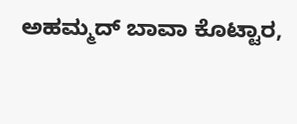ಅಹಮ್ಮದ್ ಬಾವಾ ಕೊಟ್ಟಾರ,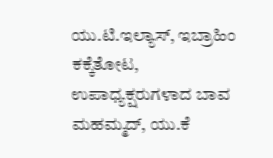ಯು.ಟಿ.ಇಲ್ಯಾಸ್, ಇಬ್ರಾಹಿಂ ಕಕ್ಕೆತೋಟ, ಉಪಾಧ್ಯಕ್ಷರುಗಳಾದ ಬಾವ ಮಹಮ್ಮದ್, ಯು.ಕೆ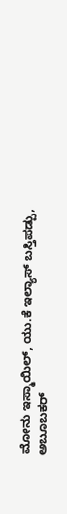ಮೋನು ಇಸ್ಮಾಯಿಲ್, ಯು.ಕೆ ಇಲ್ಯಾಸ್ ಬಸ್ತಿಪಡ್ಪು, ಅಬೂಬಕರ್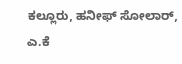ಕಲ್ಲೂರು, ಹನೀಫ್ ಸೋಲಾರ್, ಎ.ಕೆ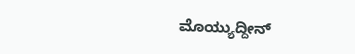ಮೊಯ್ಯುದ್ದೀನ್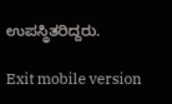ಉಪಸ್ಥಿತರಿದ್ದರು.

Exit mobile version